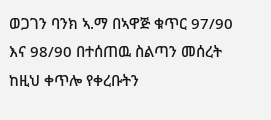ወጋገን ባንክ ኣ.ማ በኣዋጅ ቁጥር 97/90 እና 98/90 በተሰጠዉ ስልጣን መሰረት ከዚህ ቀጥሎ የቀረቡትን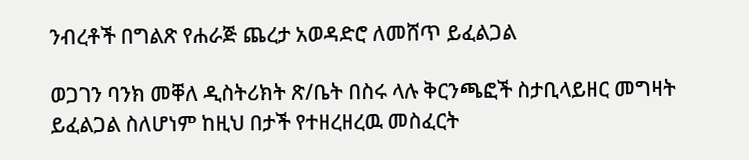ንብረቶች በግልጽ የሐራጅ ጨረታ አወዳድሮ ለመሸጥ ይፈልጋል

ወጋገን ባንክ መቐለ ዲስትሪክት ጽ/ቤት በስሩ ላሉ ቅርንጫፎች ስታቢላይዘር መግዛት ይፈልጋል ስለሆነም ከዚህ በታች የተዘረዘረዉ መስፈርት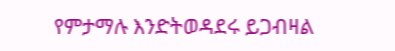የምታማሉ እንድትወዳደሩ ይጋብዛል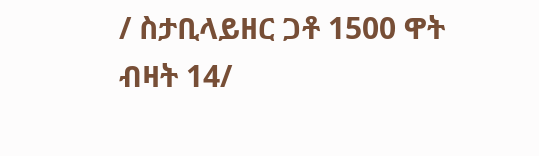/ ስታቢላይዘር ጋቶ 1500 ዋት ብዛት 14/